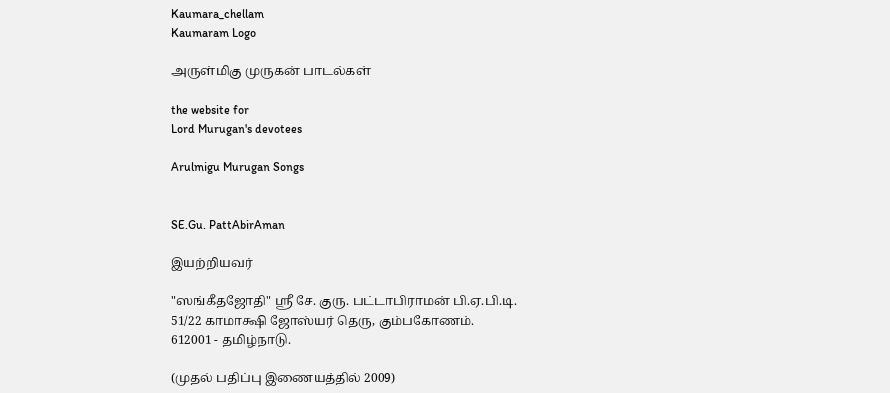Kaumara_chellam
Kaumaram Logo

அருள்மிகு முருகன் பாடல்கள்

the website for
Lord Murugan's devotees

Arulmigu Murugan Songs


SE.Gu. PattAbirAman

இயற்றியவர்

"ஸங்கீதஜோதி" ஸ்ரீ சே. குரு. பட்டாபிராமன் பி.ஏ.பி.டி.
51/22 காமாக்ஷி ஜோஸ்யர் தெரு, கும்பகோணம்.
612001 - தமிழ்நாடு.

(முதல் பதிப்பு இணையத்தில் 2009)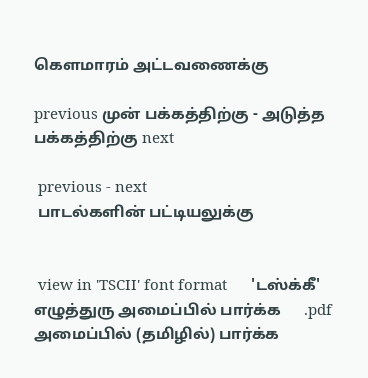கௌமாரம் அட்டவணைக்கு

previous முன் பக்கத்திற்கு - அடுத்த பக்கத்திற்கு next

 previous - next
 பாடல்களின் பட்டியலுக்கு


 view in 'TSCII' font format      'டஸ்க்கீ' எழுத்துரு அமைப்பில் பார்க்க      .pdf அமைப்பில் (தமிழில்) பார்க்க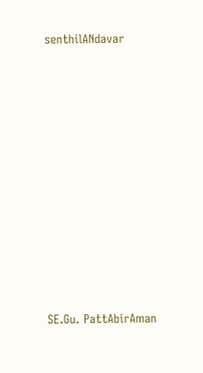senthilANdavar












SE.Gu. PattAbirAman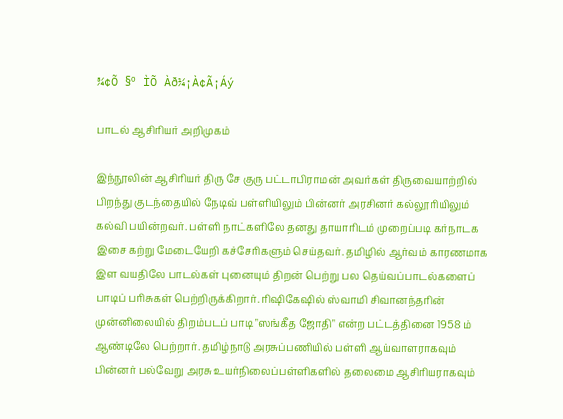¾¢Õ §º ÌÕ Àð¼¡À¢Ã¡Áý

பாடல் ஆசிரியர் அறிமுகம்

இந்நூலின் ஆசிரியர் திரு சே குரு பட்டாபிராமன் அவர்கள் திருவையாற்றில்
பிறந்து குடந்தையில் நேடிவ் பள்ளியிலும் பின்னர் அரசினர் கல்லூரியிலும்
கல்வி பயின்றவர். பள்ளி நாட்களிலே தனது தாயாரிடம் முறைப்படி கர்நாடக
இசை கற்று மேடையேறி கச்சேரிகளும் செய்தவர். தமிழில் ஆர்வம் காரணமாக
இள வயதிலே பாடல்கள் புனையும் திறன் பெற்று பல தெய்வப்பாடல்களைப்
பாடிப் பரிசுகள் பெற்றிருக்கிறார். ரிஷிகேஷில் ஸ்வாமி சிவானந்தரின்
முன்னிலையில் திறம்படப் பாடி "ஸங்கீத ஜோதி" என்ற பட்டத்தினை 1958 ம்
ஆண்டிலே பெற்றார். தமிழ்நாடு அரசுப்பணியில் பள்ளி ஆய்வாளராகவும்
பின்னர் பல்வேறு அரசு உயர்நிலைப்பள்ளிகளில் தலைமை ஆசிரியராகவும்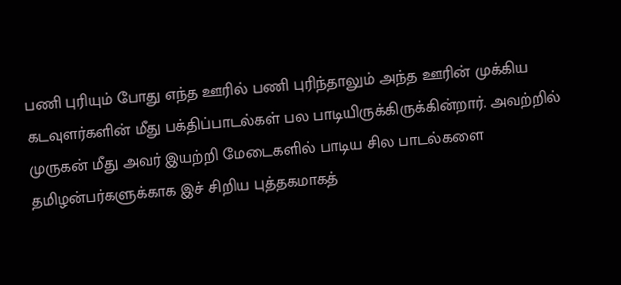பணி புரியும் போது எந்த ஊரில் பணி புரிந்தாலும் அந்த ஊரின் முக்கிய
கடவுளர்களின் மீது பக்திப்பாடல்கள் பல பாடியிருக்கிருக்கின்றார். அவற்றில்
முருகன் மீது அவர் இயற்றி மேடைகளில் பாடிய சில பாடல்களை
தமிழன்பர்களுக்காக இச் சிறிய புத்தகமாகத்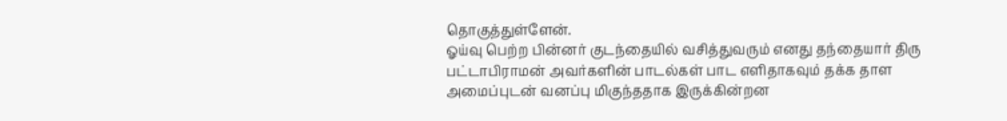தொகுத்துள்ளேன்.
ஓய்வு பெற்ற பின்னர் குடந்தையில் வசித்துவரும் எனது தந்தையார் திரு
பட்டாபிராமன் அவர்களின் பாடல்கள் பாட எளிதாகவும் தக்க தாள
அமைப்புடன் வனப்பு மிகுந்ததாக இருக்கின்றன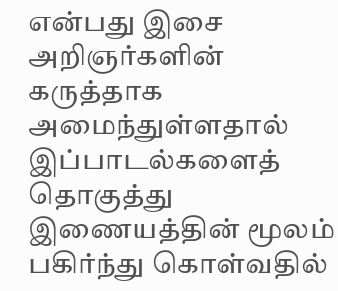என்பது இசை அறிஞர்களின்
கருத்தாக அமைந்துள்ளதால் இப்பாடல்களைத் தொகுத்து இணையத்தின் மூலம்
பகிர்ந்து கொள்வதில்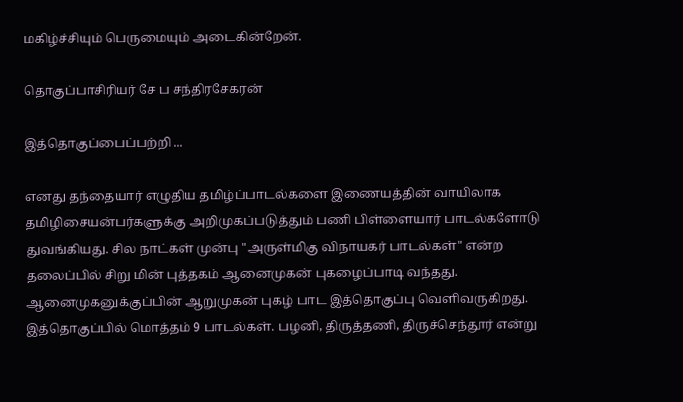மகிழ்ச்சியும் பெருமையும் அடைகின்றேன்.

தொகுப்பாசிரியர் சே ப சந்திரசேகரன்

இத்தொகுப்பைப்பற்றி ...

எனது தந்தையார் எழுதிய தமிழ்ப்பாடல்களை இணையத்தின் வாயிலாக
தமிழிசையன்பர்களுக்கு அறிமுகப்படுத்தும் பணி பிள்ளையார் பாடல்களோடு
துவங்கியது. சில நாட்கள் முன்பு "அருள்மிகு விநாயகர் பாடல்கள்" என்ற
தலைப்பில் சிறு மின் புத்தகம் ஆனைமுகன் புகழைப்பாடி வந்தது.
ஆனைமுகனுக்குப்பின் ஆறுமுகன் புகழ் பாட இத்தொகுப்பு வெளிவருகிறது.
இத்தொகுப்பில் மொத்தம் 9 பாடல்கள். பழனி, திருத்தணி, திருச்செந்தூர் என்று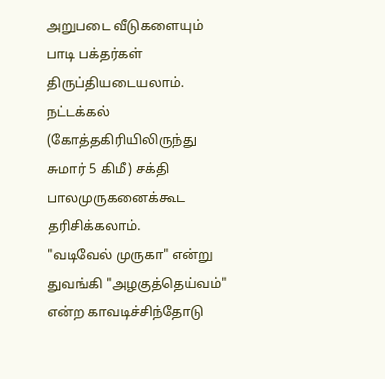அறுபடை வீடுகளையும் பாடி பக்தர்கள் திருப்தியடையலாம். நட்டக்கல்
(கோத்தகிரியிலிருந்து சுமார் 5 கிமீ) சக்தி பாலமுருகனைக்கூட தரிசிக்கலாம்.
"வடிவேல் முருகா" என்று துவங்கி "அழகுத்தெய்வம்" என்ற காவடிச்சிந்தோடு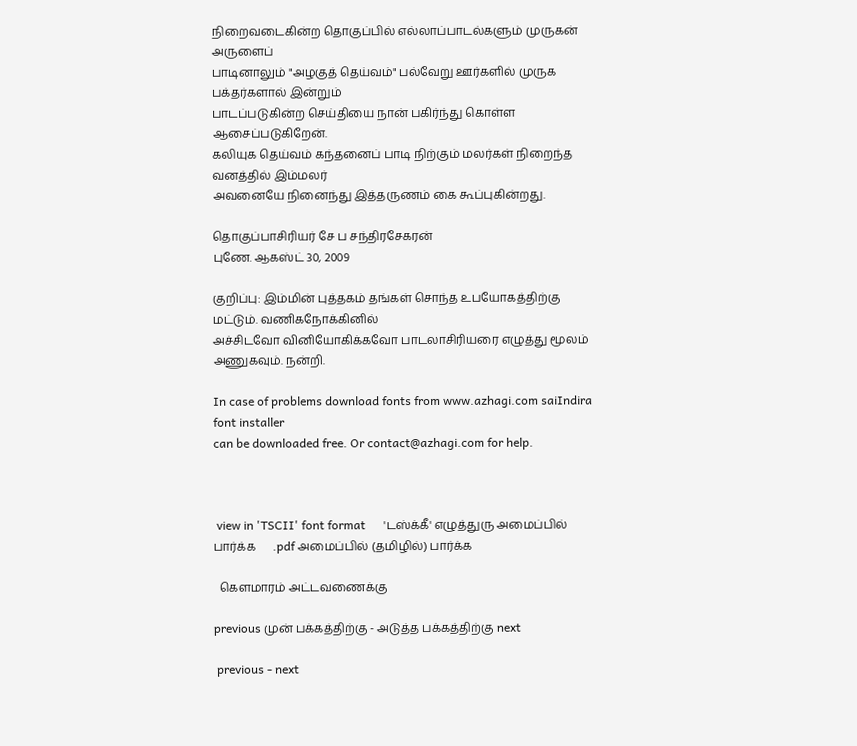நிறைவடைகின்ற தொகுப்பில் எல்லாப்பாடல்களும் முருகன் அருளைப்
பாடினாலும் "அழகுத் தெய்வம்" பல்வேறு ஊர்களில் முருக பக்தர்களால் இன்றும்
பாடப்படுகின்ற செய்தியை நான் பகிர்ந்து கொள்ள ஆசைப்படுகிறேன்.
கலியுக தெய்வம் கந்தனைப் பாடி நிற்கும் மலர்கள் நிறைந்த வனத்தில் இம்மலர்
அவனையே நினைந்து இத்தருணம் கை கூப்புகின்றது.

தொகுப்பாசிரியர் சே ப சந்திரசேகரன்
புணே. ஆகஸ்ட் 30, 2009

குறிப்பு: இம்மின் புத்தகம் தங்கள் சொந்த உபயோகத்திற்கு மட்டும். வணிகநோக்கினில்
அச்சிடவோ வினியோகிக்கவோ பாடலாசிரியரை எழுத்து மூலம் அணுகவும். நன்றி.

In case of problems download fonts from www.azhagi.com saiIndira font installer
can be downloaded free. Or contact@azhagi.com for help.



 view in 'TSCII' font format      'டஸ்க்கீ' எழுத்துரு அமைப்பில் பார்க்க      .pdf அமைப்பில் (தமிழில்) பார்க்க

  கௌமாரம் அட்டவணைக்கு

previous முன் பக்கத்திற்கு - அடுத்த பக்கத்திற்கு next

 previous - next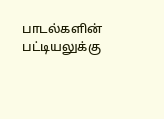பாடல்களின் பட்டியலுக்கு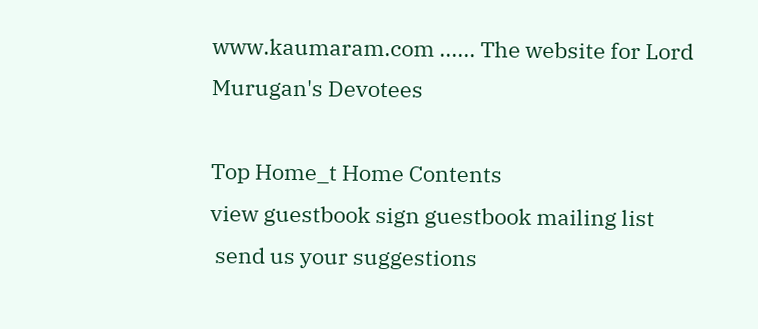www.kaumaram.com ...... The website for Lord Murugan's Devotees

Top Home_t Home Contents
view guestbook sign guestbook mailing list
 send us your suggestions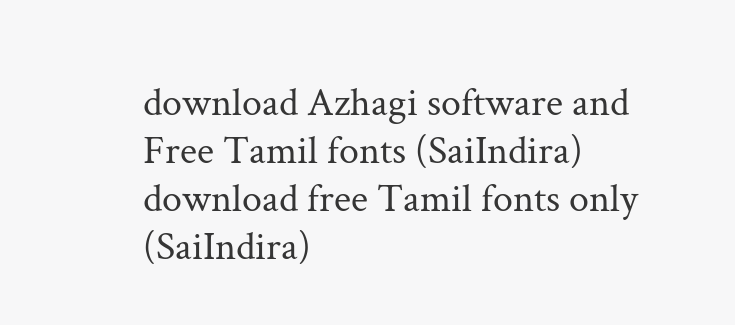download Azhagi software and Free Tamil fonts (SaiIndira)
download free Tamil fonts only (SaiIndira)